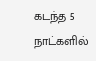கடந்த 5 நாட்களில்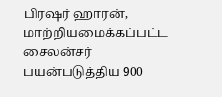பிரஷர் ஹாரன், மாற்றியமைக்கப்பட்ட சைலன்சர் பயன்படுத்திய 900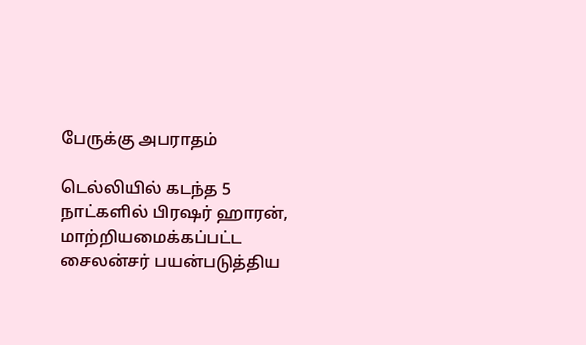பேருக்கு அபராதம்

டெல்லியில் கடந்த 5 நாட்களில் பிரஷர் ஹாரன், மாற்றியமைக்கப்பட்ட சைலன்சர் பயன்படுத்திய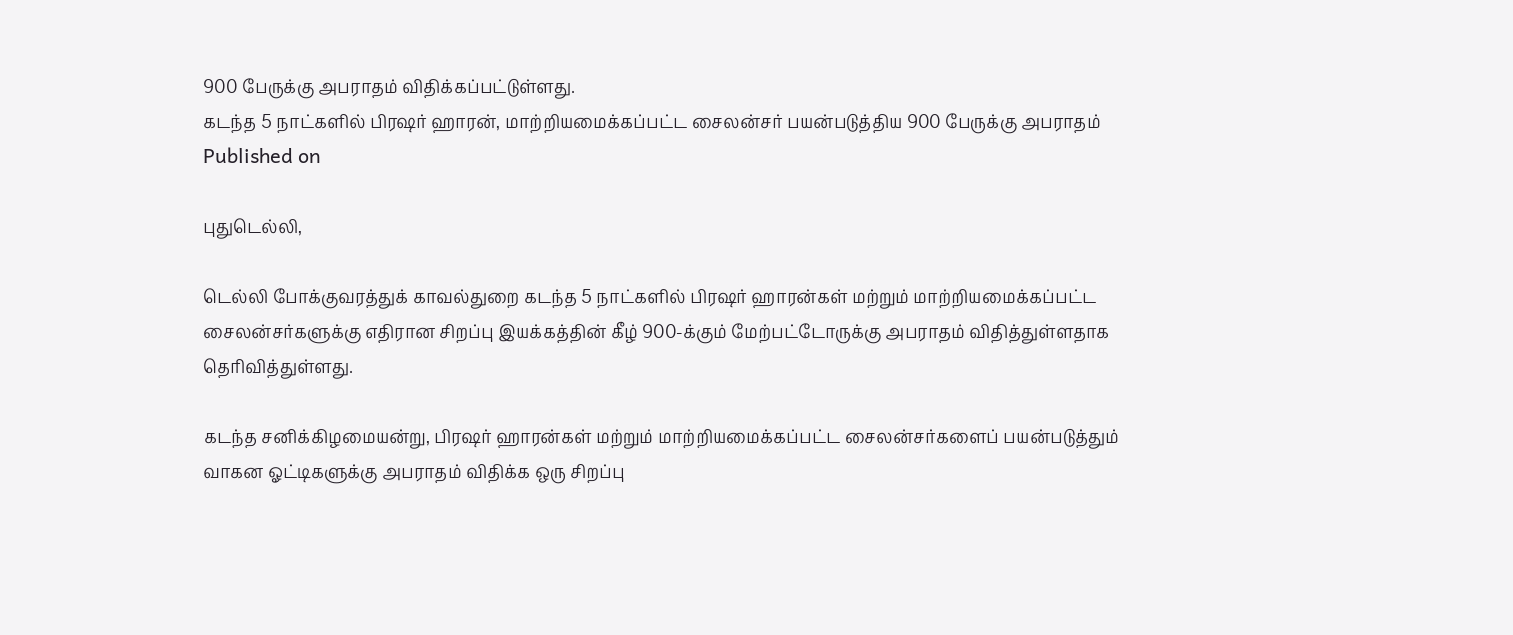900 பேருக்கு அபராதம் விதிக்கப்பட்டுள்ளது.
கடந்த 5 நாட்களில் பிரஷர் ஹாரன், மாற்றியமைக்கப்பட்ட சைலன்சர் பயன்படுத்திய 900 பேருக்கு அபராதம்
Published on

புதுடெல்லி,

டெல்லி போக்குவரத்துக் காவல்துறை கடந்த 5 நாட்களில் பிரஷர் ஹாரன்கள் மற்றும் மாற்றியமைக்கப்பட்ட சைலன்சர்களுக்கு எதிரான சிறப்பு இயக்கத்தின் கீழ் 900-க்கும் மேற்பட்டோருக்கு அபராதம் விதித்துள்ளதாக தெரிவித்துள்ளது.

கடந்த சனிக்கிழமையன்று, பிரஷர் ஹாரன்கள் மற்றும் மாற்றியமைக்கப்பட்ட சைலன்சர்களைப் பயன்படுத்தும் வாகன ஓட்டிகளுக்கு அபராதம் விதிக்க ஒரு சிறப்பு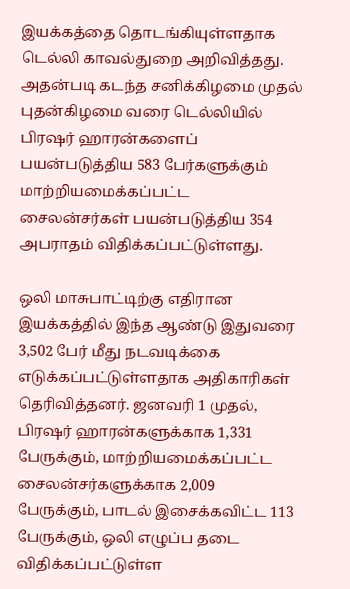இயக்கத்தை தொடங்கியுள்ளதாக டெல்லி காவல்துறை அறிவித்தது. அதன்படி கடந்த சனிக்கிழமை முதல் புதன்கிழமை வரை டெல்லியில் பிரஷர் ஹாரன்களைப் பயன்படுத்திய 583 பேர்களுக்கும் மாற்றியமைக்கப்பட்ட சைலன்சர்கள் பயன்படுத்திய 354 அபராதம் விதிக்கப்பட்டுள்ளது.

ஒலி மாசுபாட்டிற்கு எதிரான இயக்கத்தில் இந்த ஆண்டு இதுவரை 3,502 பேர் மீது நடவடிக்கை எடுக்கப்பட்டுள்ளதாக அதிகாரிகள் தெரிவித்தனர். ஜனவரி 1 முதல், பிரஷர் ஹாரன்களுக்காக 1,331 பேருக்கும், மாற்றியமைக்கப்பட்ட சைலன்சர்களுக்காக 2,009 பேருக்கும், பாடல் இசைக்கவிட்ட 113 பேருக்கும், ஒலி எழுப்ப தடை விதிக்கப்பட்டுள்ள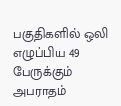பகுதிகளில் ஒலி எழுப்பிய 49 பேருக்கும் அபராதம்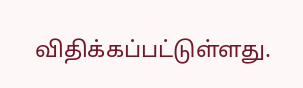விதிக்கப்பட்டுள்ளது.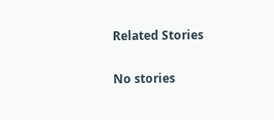Related Stories

No stories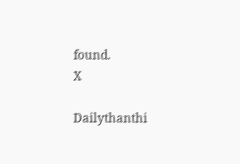found.
X

Dailythanthi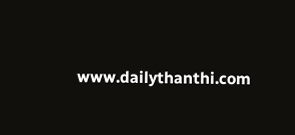www.dailythanthi.com